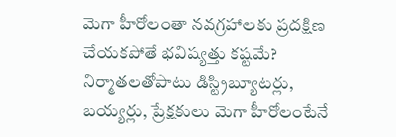మెగా హీరోలంతా నవగ్రహాలకు ప్రదక్షిణ చేయకపోతే భవిష్యత్తు కష్టమే?
నిర్మాతలతోపాటు డిస్ట్రిబ్యూటర్లు, బయ్యర్లు, ప్రేక్షకులు మెగా హీరోలంటేనే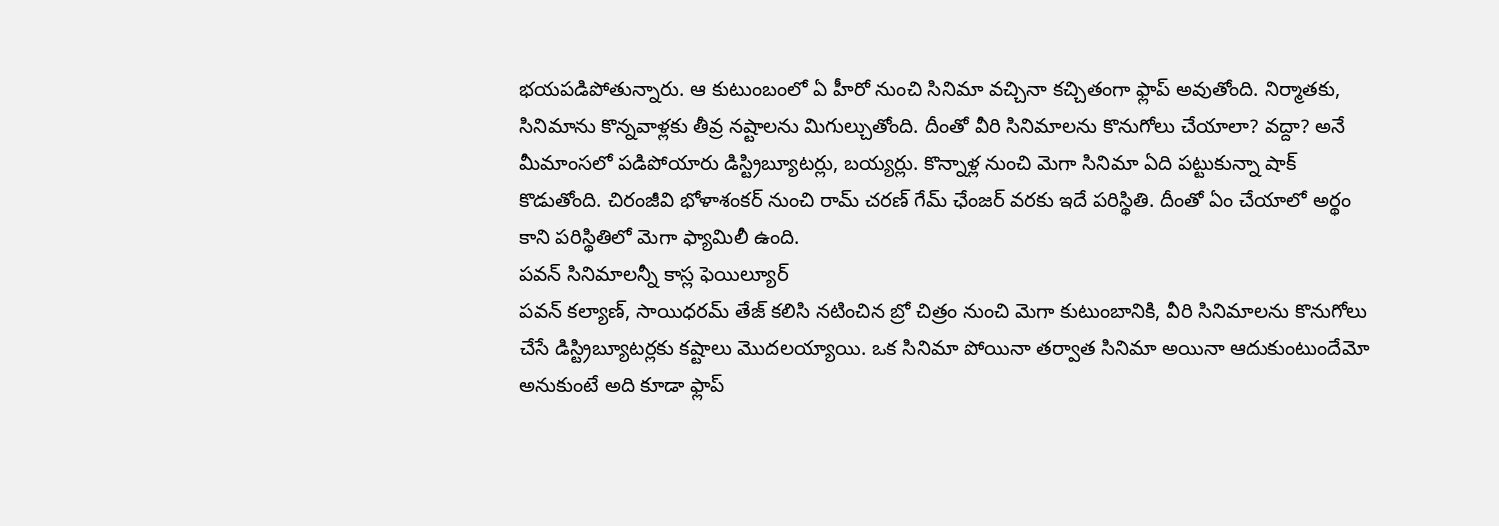భయపడిపోతున్నారు. ఆ కుటుంబంలో ఏ హీరో నుంచి సినిమా వచ్చినా కచ్చితంగా ఫ్లాప్ అవుతోంది. నిర్మాతకు, సినిమాను కొన్నవాళ్లకు తీవ్ర నష్టాలను మిగుల్చుతోంది. దీంతో వీరి సినిమాలను కొనుగోలు చేయాలా? వద్దా? అనే మీమాంసలో పడిపోయారు డిస్ట్రిబ్యూటర్లు, బయ్యర్లు. కొన్నాళ్ల నుంచి మెగా సినిమా ఏది పట్టుకున్నా షాక్ కొడుతోంది. చిరంజీవి భోళాశంకర్ నుంచి రామ్ చరణ్ గేమ్ ఛేంజర్ వరకు ఇదే పరిస్థితి. దీంతో ఏం చేయాలో అర్థం కాని పరిస్థితిలో మెగా ఫ్యామిలీ ఉంది.
పవన్ సినిమాలన్నీ కాస్ల ఫెయిల్యూర్
పవన్ కల్యాణ్, సాయిధరమ్ తేజ్ కలిసి నటించిన బ్రో చిత్రం నుంచి మెగా కుటుంబానికి, వీరి సినిమాలను కొనుగోలు చేసే డిస్ట్రిబ్యూటర్లకు కష్టాలు మొదలయ్యాయి. ఒక సినిమా పోయినా తర్వాత సినిమా అయినా ఆదుకుంటుందేమో అనుకుంటే అది కూడా ఫ్లాప్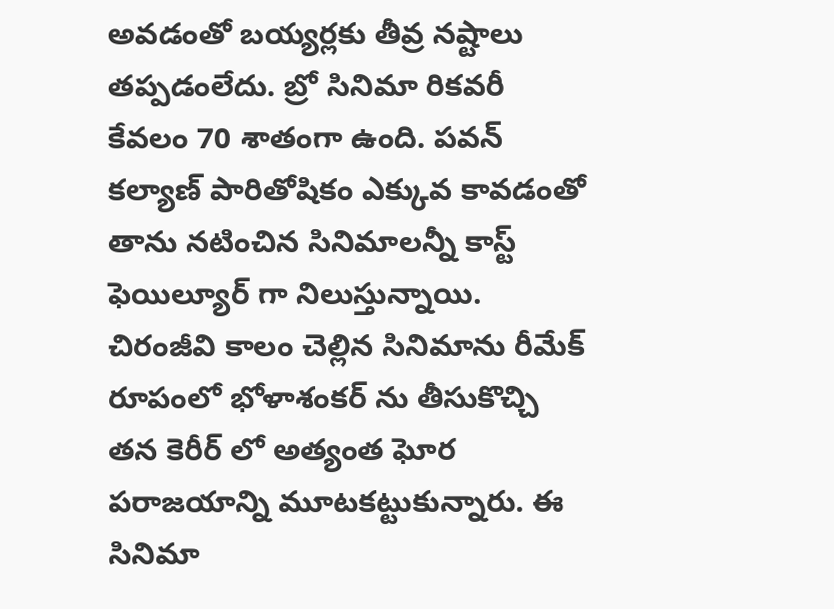అవడంతో బయ్యర్లకు తీవ్ర నష్టాలు తప్పడంలేదు. బ్రో సినిమా రికవరీ కేవలం 70 శాతంగా ఉంది. పవన్ కల్యాణ్ పారితోషికం ఎక్కువ కావడంతో తాను నటించిన సినిమాలన్నీ కాస్ట్ ఫెయిల్యూర్ గా నిలుస్తున్నాయి. చిరంజీవి కాలం చెల్లిన సినిమాను రీమేక్ రూపంలో భోళాశంకర్ ను తీసుకొచ్చి తన కెరీర్ లో అత్యంత ఘోర పరాజయాన్ని మూటకట్టుకున్నారు. ఈ సినిమా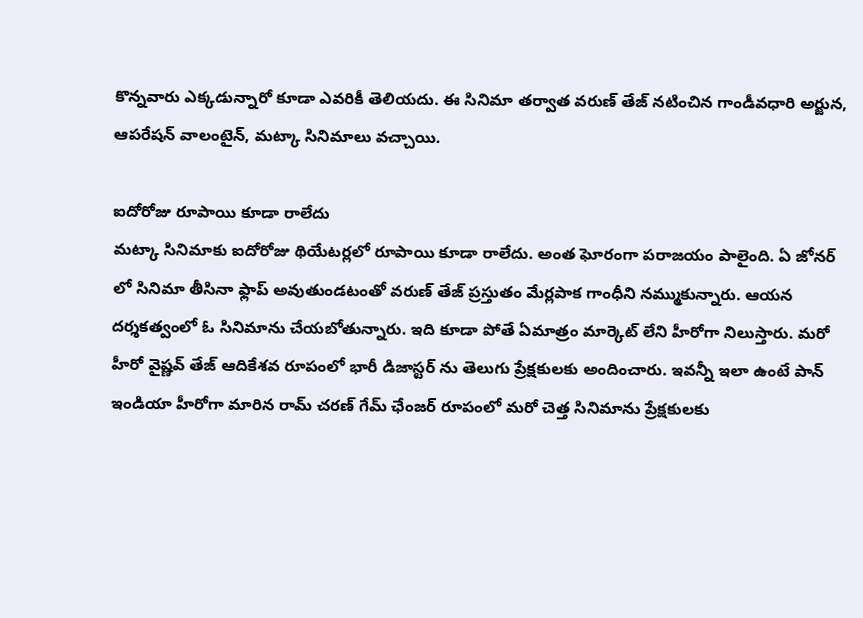కొన్నవారు ఎక్కడున్నారో కూడా ఎవరికీ తెలియదు. ఈ సినిమా తర్వాత వరుణ్ తేజ్ నటించిన గాండీవధారి అర్జున, ఆపరేషన్ వాలంటైన్, మట్కా సినిమాలు వచ్చాయి.

ఐదోరోజు రూపాయి కూడా రాలేదు
మట్కా సినిమాకు ఐదోరోజు థియేటర్లలో రూపాయి కూడా రాలేదు. అంత ఘోరంగా పరాజయం పాలైంది. ఏ జోనర్ లో సినిమా తీసినా ఫ్లాప్ అవుతుండటంతో వరుణ్ తేజ్ ప్రస్తుతం మేర్లపాక గాంధీని నమ్ముకున్నారు. ఆయన దర్శకత్వంలో ఓ సినిమాను చేయబోతున్నారు. ఇది కూడా పోతే ఏమాత్రం మార్కెట్ లేని హీరోగా నిలుస్తారు. మరో హీరో వైష్ణవ్ తేజ్ ఆదికేశవ రూపంలో భారీ డిజాస్టర్ ను తెలుగు ప్రేక్షకులకు అందించారు. ఇవన్నీ ఇలా ఉంటే పాన్ ఇండియా హీరోగా మారిన రామ్ చరణ్ గేమ్ ఛేంజర్ రూపంలో మరో చెత్త సినిమాను ప్రేక్షకులకు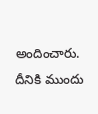అందించారు. దీనికి ముందు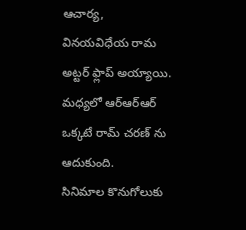ఆచార్య, వినయవిధేయ రామ అట్టర్ ఫ్లాప్ అయ్యాయి. మధ్యలో ఆర్ఆర్ఆర్ ఒక్కటే రామ్ చరణ్ ను ఆదుకుంది.
సినిమాల కొనుగోలుకు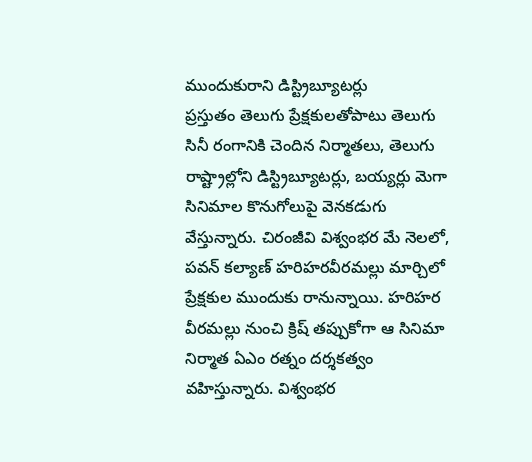ముందుకురాని డిస్ట్రిబ్యూటర్లు
ప్రస్తుతం తెలుగు ప్రేక్షకులతోపాటు తెలుగు సినీ రంగానికి చెందిన నిర్మాతలు, తెలుగు రాష్ట్రాల్లోని డిస్ట్రిబ్యూటర్లు, బయ్యర్లు మెగా సినిమాల కొనుగోలుపై వెనకడుగు వేస్తున్నారు. చిరంజీవి విశ్వంభర మే నెలలో, పవన్ కల్యాణ్ హరిహరవీరమల్లు మార్చిలో ప్రేక్షకుల ముందుకు రానున్నాయి. హరిహర వీరమల్లు నుంచి క్రిష్ తప్పుకోగా ఆ సినిమా నిర్మాత ఏఎం రత్నం దర్శకత్వం వహిస్తున్నారు. విశ్వంభర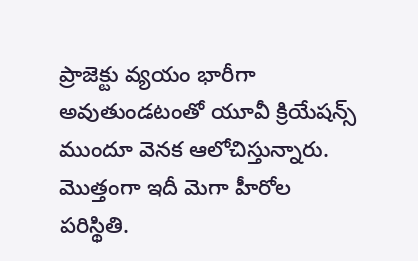ప్రాజెక్టు వ్యయం భారీగా అవుతుండటంతో యూవీ క్రియేషన్స్ ముందూ వెనక ఆలోచిస్తున్నారు. మొత్తంగా ఇదీ మెగా హీరోల పరిస్థితి.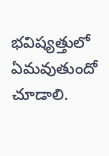భవిష్యత్తులో ఏమవుతుందో చూడాలి.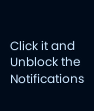Click it and Unblock the Notifications